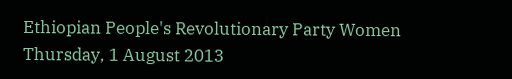Ethiopian People's Revolutionary Party Women
Thursday, 1 August 2013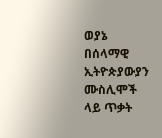ወያኔ በሰላማዊ ኢትዮጵያውያን ሙስሊሞች ላይ ጥቃት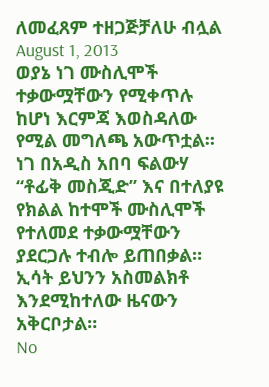ለመፈጸም ተዘጋጅቻለሁ ብሏል
August 1, 2013
ወያኔ ነገ ሙስሊሞች ተቃውሟቸውን የሚቀጥሉ ከሆነ እርምጃ እወስዳለው የሚል መግለጫ አውጥቷል።
ነገ በአዲስ አበባ ፍልውሃ “ቶፊቅ መስጂድ” እና በተለያዩ የክልል ከተሞች ሙስሊሞች የተለመደ ተቃውሟቸውን ያደርጋሉ ተብሎ ይጠበቃል።
ኢሳት ይህንን አስመልክቶ እንደሚከተለው ዜናውን አቅርቦታል።
No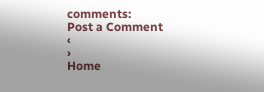comments:
Post a Comment
‹
›
Home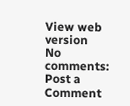View web version
No comments:
Post a Comment